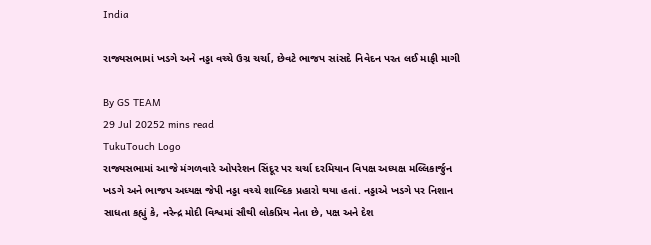India

રાજ્યસભામાં ખડગે અને નડ્ડા વચ્ચે ઉગ્ર ચર્ચા, છેવટે ભાજપ સાંસદે નિવેદન પરત લઈ માફી માગી

By GS TEAM
29 Jul 20252 mins read
TukuTouch Logo
રાજ્યસભામાં આજે મંગળવારે ઓપરેશન સિંદૂર પર ચર્ચા દરમિયાન વિપક્ષ અધ્યક્ષ મલ્લિકાર્જુન ખડગે અને ભાજપ અધ્યક્ષ જેપી નડ્ડા વચ્ચે શાબ્દિક પ્રહારો થયા હતાં. નડ્ડાએ ખડગે પર નિશાન સાધતા કહ્યું કે, નરેન્દ્ર મોદી વિશ્વમાં સૌથી લોકપ્રિય નેતા છે, પક્ષ અને દેશ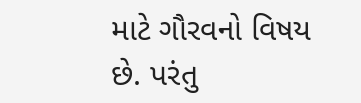માટે ગૌરવનો વિષય છે. પરંતુ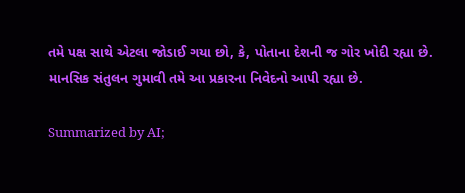તમે પક્ષ સાથે એટલા જોડાઈ ગયા છો, કે, પોતાના દેશની જ ગોર ખોદી રહ્યા છે. માનસિક સંતુલન ગુમાવી તમે આ પ્રકારના નિવેદનો આપી રહ્યા છે.

Summarized by AI;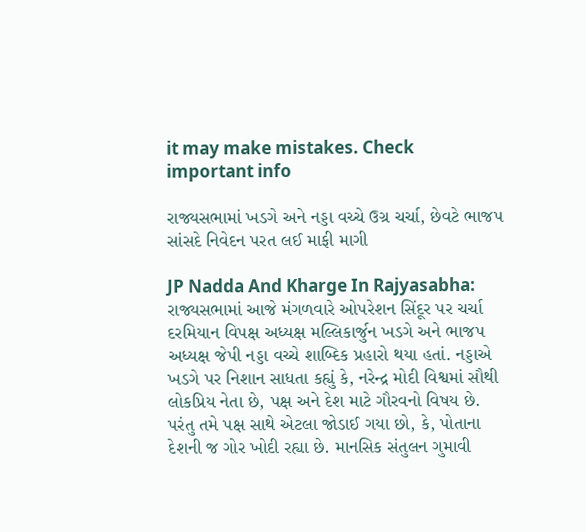it may make mistakes. Check important info

રાજ્યસભામાં ખડગે અને નડ્ડા વચ્ચે ઉગ્ર ચર્ચા, છેવટે ભાજપ સાંસદે નિવેદન પરત લઈ માફી માગી

JP Nadda And Kharge In Rajyasabha: રાજ્યસભામાં આજે મંગળવારે ઓપરેશન સિંદૂર પર ચર્ચા દરમિયાન વિપક્ષ અધ્યક્ષ મલ્લિકાર્જુન ખડગે અને ભાજપ અધ્યક્ષ જેપી નડ્ડા વચ્ચે શાબ્દિક પ્રહારો થયા હતાં. નડ્ડાએ ખડગે પર નિશાન સાધતા કહ્યું કે, નરેન્દ્ર મોદી વિશ્વમાં સૌથી લોકપ્રિય નેતા છે, પક્ષ અને દેશ માટે ગૌરવનો વિષય છે. પરંતુ તમે પક્ષ સાથે એટલા જોડાઈ ગયા છો, કે, પોતાના દેશની જ ગોર ખોદી રહ્યા છે. માનસિક સંતુલન ગુમાવી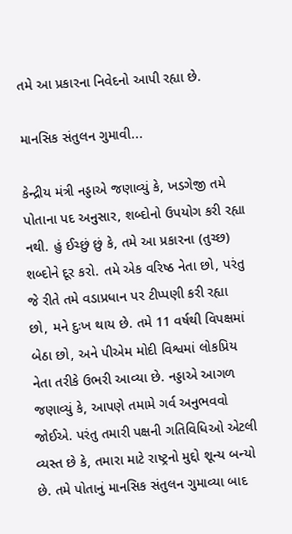તમે આ પ્રકારના નિવેદનો આપી રહ્યા છે.

માનસિક સંતુલન ગુમાવી...

કેન્દ્રીય મંત્રી નડ્ડાએ જણાવ્યું કે, ખડગેજી તમે પોતાના પદ અનુસાર, શબ્દોનો ઉપયોગ કરી રહ્યા નથી. હું ઈચ્છું છું કે, તમે આ પ્રકારના (તુચ્છ) શબ્દોને દૂર કરો. તમે એક વરિષ્ઠ નેતા છો, પરંતુ જે રીતે તમે વડાપ્રધાન પર ટીપ્પણી કરી રહ્યા છો, મને દુઃખ થાય છે. તમે 11 વર્ષથી વિપક્ષમાં બેઠા છો, અને પીએમ મોદી વિશ્વમાં લોકપ્રિય નેતા તરીકે ઉભરી આવ્યા છે. નડ્ડાએ આગળ જણાવ્યું કે, આપણે તમામે ગર્વ અનુભવવો જોઈએ. પરંતુ તમારી પક્ષની ગતિવિધિઓ એટલી વ્યસ્ત છે કે, તમારા માટે રાષ્ટ્રનો મુદ્દો શૂન્ય બન્યો છે. તમે પોતાનું માનસિક સંતુલન ગુમાવ્યા બાદ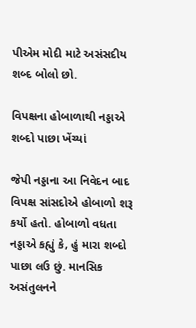પીએમ મોદી માટે અસંસદીય શબ્દ બોલો છો.

વિપક્ષના હોબાળાથી નડ્ડાએ શબ્દો પાછા ખેંચ્યાં

જેપી નડ્ડાના આ નિવેદન બાદ વિપક્ષ સાંસદોએ હોબાળો શરૂ કર્યો હતો. હોબાળો વધતા નડ્ડાએ કહ્યું કે, હું મારા શબ્દો પાછા લઉ છું. માનસિક અસંતુલનને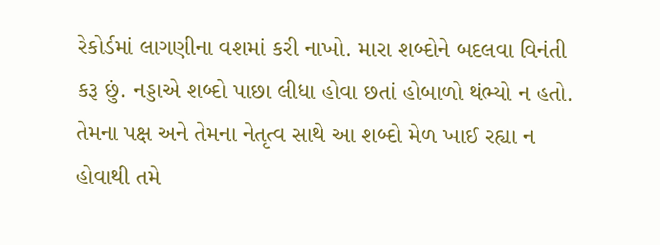રેકોર્ડમાં લાગણીના વશમાં કરી નાખો. મારા શબ્દોને બદલવા વિનંતી કરૂ છું. નડ્ડાએ શબ્દો પાછા લીધા હોવા છતાં હોબાળો થંભ્યો ન હતો. તેમના પક્ષ અને તેમના નેતૃત્વ સાથે આ શબ્દો મેળ ખાઈ રહ્યા ન હોવાથી તમે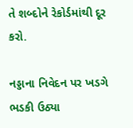તે શબ્દોને રેકોર્ડમાંથી દૂર કરો.

નડ્ડાના નિવેદન પર ખડગે ભડકી ઉઠ્યા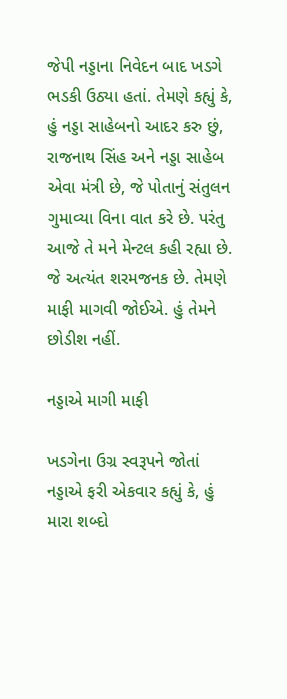જેપી નડ્ડાના નિવેદન બાદ ખડગે ભડકી ઉઠ્યા હતાં. તેમણે કહ્યું કે, હું નડ્ડા સાહેબનો આદર કરુ છું, રાજનાથ સિંહ અને નડ્ડા સાહેબ એવા મંત્રી છે, જે પોતાનું સંતુલન ગુમાવ્યા વિના વાત કરે છે. પરંતુ આજે તે મને મેન્ટલ કહી રહ્યા છે. જે અત્યંત શરમજનક છે. તેમણે માફી માગવી જોઈએ. હું તેમને છોડીશ નહીં.

નડ્ડાએ માગી માફી

ખડગેના ઉગ્ર સ્વરૂપને જોતાં નડ્ડાએ ફરી એકવાર કહ્યું કે, હું મારા શબ્દો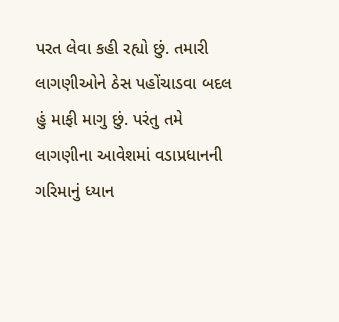પરત લેવા કહી રહ્યો છું. તમારી લાગણીઓને ઠેસ પહોંચાડવા બદલ હું માફી માગુ છું. પરંતુ તમે લાગણીના આવેશમાં વડાપ્રધાનની ગરિમાનું ધ્યાન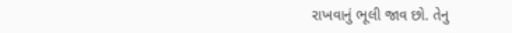રાખવાનું ભૂલી જાવ છો. તેનુ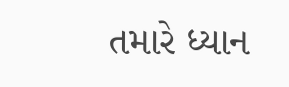તમારે ધ્યાન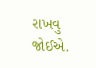રાખવુ જોઈએ.